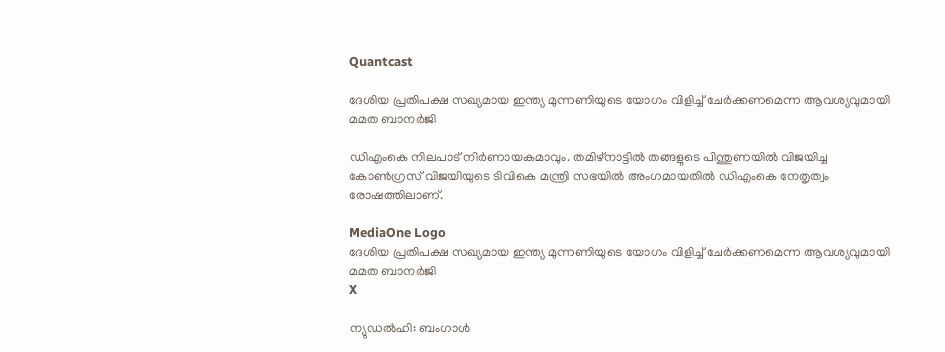Quantcast

ദേശിയ പ്രതിപക്ഷ സഖ്യമായ ഇന്ത്യ മുന്നണിയുടെ യോഗം വിളിച്ച് ചേർക്കണമെന്ന ആവശ്യവുമായി മമത ബാനർജി

ഡിഎംകെ നിലപാട് നിർണായകമാവും. തമിഴ്‌നാട്ടിൽ തങ്ങളുടെ പിന്തുണയിൽ വിജയിച്ച കോൺഗ്രസ് വിജയിയുടെ ടിവികെ മന്ത്രി സഭയിൽ അംഗമായതിൽ ഡിഎംകെ നേതൃത്വം രോഷത്തിലാണ്.

MediaOne Logo
ദേശിയ പ്രതിപക്ഷ സഖ്യമായ ഇന്ത്യ മുന്നണിയുടെ യോഗം വിളിച്ച് ചേർക്കണമെന്ന ആവശ്യവുമായി മമത ബാനർജി
X

ന്യുഡൽഹി: ബംഗാൾ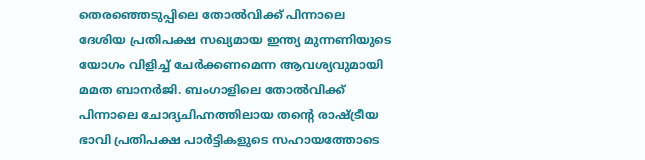തെരഞ്ഞെടുപ്പിലെ തോൽവിക്ക് പിന്നാലെ ദേശിയ പ്രതിപക്ഷ സഖ്യമായ ഇന്ത്യ മുന്നണിയുടെ യോഗം വിളിച്ച് ചേർക്കണമെന്ന ആവശ്യവുമായി മമത ബാനർജി. ബംഗാളിലെ തോൽവിക്ക് പിന്നാലെ ചോദ്യചിഹ്നത്തിലായ തന്റെ രാഷ്ട്രീയ ഭാവി പ്രതിപക്ഷ പാർട്ടികളുടെ സഹായത്തോടെ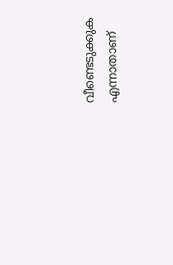വീണ്ടെടുക്കുക എന്നാതാണ്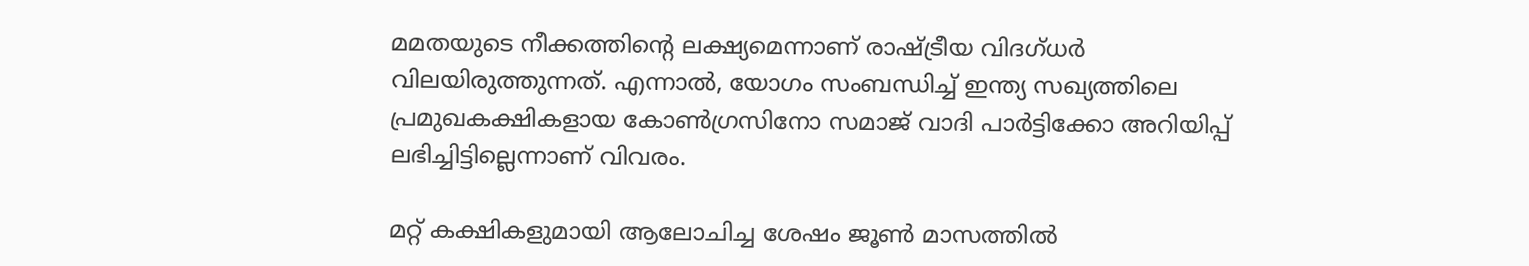മമതയുടെ നീക്കത്തിന്റെ ലക്ഷ്യമെന്നാണ് രാഷ്ട്രീയ വിദഗ്ധർ വിലയിരുത്തുന്നത്. എന്നാൽ, യോഗം സംബന്ധിച്ച് ഇന്ത്യ സഖ്യത്തിലെ പ്രമുഖകക്ഷികളായ കോൺഗ്രസിനോ സമാജ് വാദി പാർട്ടിക്കോ അറിയിപ്പ് ലഭിച്ചിട്ടില്ലെന്നാണ് വിവരം.

മറ്റ് കക്ഷികളുമായി ആലോചിച്ച ശേഷം ജൂൺ മാസത്തിൽ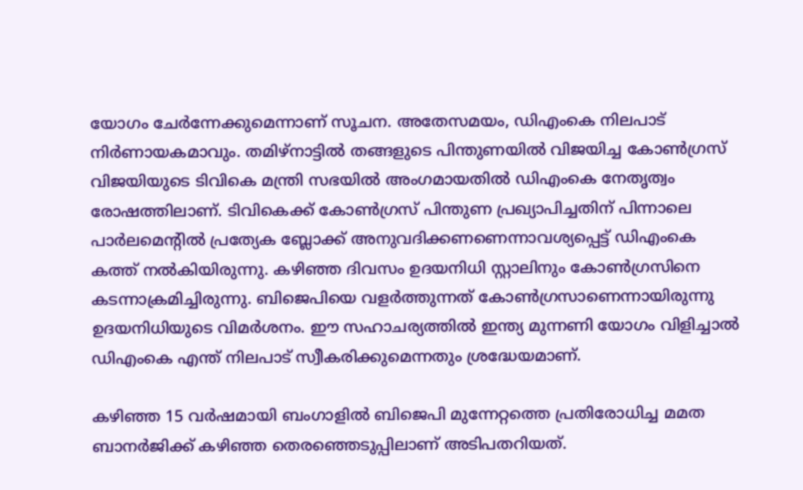യോഗം ചേർന്നേക്കുമെന്നാണ് സൂചന. അതേസമയം, ഡിഎംകെ നിലപാട് നിർണായകമാവും. തമിഴ്‌നാട്ടിൽ തങ്ങളുടെ പിന്തുണയിൽ വിജയിച്ച കോൺഗ്രസ് വിജയിയുടെ ടിവികെ മന്ത്രി സഭയിൽ അംഗമായതിൽ ഡിഎംകെ നേതൃത്വം രോഷത്തിലാണ്. ടിവികെക്ക് കോൺഗ്രസ് പിന്തുണ പ്രഖ്യാപിച്ചതിന് പിന്നാലെ പാർലമെന്റിൽ പ്രത്യേക ബ്ലോക്ക് അനുവദിക്കണണെന്നാവശ്യപ്പെട്ട് ഡിഎംകെ കത്ത് നൽകിയിരുന്നു. കഴിഞ്ഞ ദിവസം ഉദയനിധി സ്റ്റാലിനും കോൺഗ്രസിനെ കടന്നാക്രമിച്ചിരുന്നു. ബിജെപിയെ വളർത്തുന്നത് കോൺഗ്രസാണെന്നായിരുന്നു ഉദയനിധിയുടെ വിമർശനം. ഈ സഹാചര്യത്തിൽ ഇന്ത്യ മുന്നണി യോഗം വിളിച്ചാൽ ഡിഎംകെ എന്ത് നിലപാട് സ്വീകരിക്കുമെന്നതും ശ്രദ്ധേയമാണ്.

കഴിഞ്ഞ 15 വർഷമായി ബംഗാളിൽ ബിജെപി മുന്നേറ്റത്തെ പ്രതിരോധിച്ച മമത ബാനർജിക്ക് കഴിഞ്ഞ തെരഞ്ഞെടുപ്പിലാണ് അടിപതറിയത്.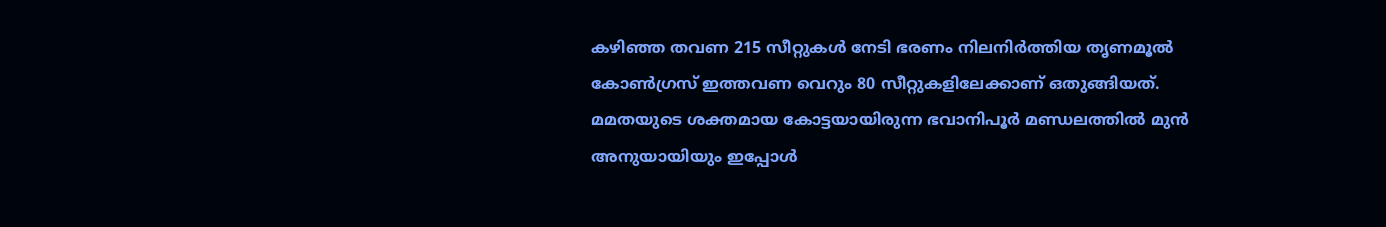കഴിഞ്ഞ തവണ 215 സീറ്റുകൾ നേടി ഭരണം നിലനിർത്തിയ തൃണമൂൽ കോൺഗ്രസ് ഇത്തവണ വെറും 80 സീറ്റുകളിലേക്കാണ് ഒതുങ്ങിയത്. മമതയുടെ ശക്തമായ കോട്ടയായിരുന്ന ഭവാനിപൂർ മണ്ഡലത്തിൽ മുൻ അനുയായിയും ഇപ്പോൾ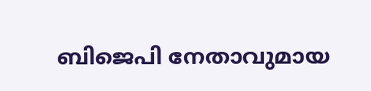ബിജെപി നേതാവുമായ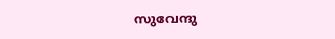സുവേന്ദു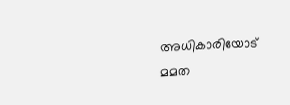അധികാരിയോട് മമത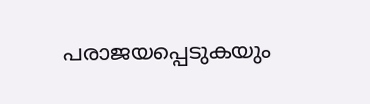പരാജയപ്പെടുകയും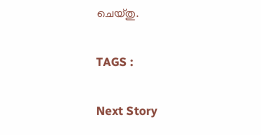ചെയ്തു.

TAGS :

Next Story